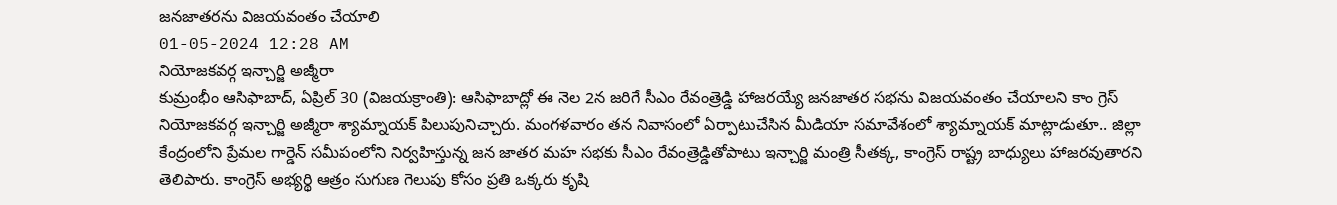జనజాతరను విజయవంతం చేయాలి
01-05-2024 12:28 AM
నియోజకవర్గ ఇన్చార్జి అజ్మీరా
కుమ్రంభీం ఆసిఫాబాద్, ఏప్రిల్ 30 (విజయక్రాంతి): ఆసిఫాబాద్లో ఈ నెల 2న జరిగే సీఎం రేవంత్రెడ్డి హాజరయ్యే జనజాతర సభను విజయవంతం చేయాలని కాం గ్రెస్ నియోజకవర్గ ఇన్చార్జి అజ్మీరా శ్యామ్నాయక్ పిలుపునిచ్చారు. మంగళవారం తన నివాసంలో ఏర్పాటుచేసిన మీడియా సమావేశంలో శ్యామ్నాయక్ మాట్లాడుతూ.. జిల్లా కేంద్రంలోని ప్రేమల గార్డెన్ సమీపంలోని నిర్వహిస్తున్న జన జాతర మహ సభకు సీఎం రేవంత్రెడ్డితోపాటు ఇన్చార్జి మంత్రి సీతక్క, కాంగ్రెస్ రాష్ట్ర బాధ్యులు హాజరవుతారని తెలిపారు. కాంగ్రెస్ అభ్యర్థి ఆత్రం సుగుణ గెలుపు కోసం ప్రతి ఒక్కరు కృషి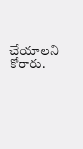చేయాలని కోరారు.